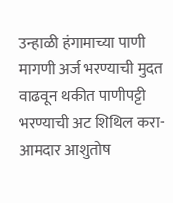उन्हाळी हंगामाच्या पाणी मागणी अर्ज भरण्याची मुदत वाढवून थकीत पाणीपट्टी भरण्याची अट शिथिल करा-आमदार आशुतोष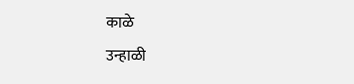काळे
उन्हाळी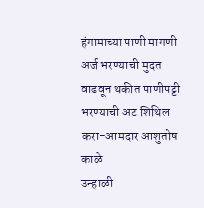हंगामाच्या पाणी मागणी अर्ज भरण्याची मुदत वाढवून थकीत पाणीपट्टी भरण्याची अट शिथिल करा-आमदार आशुतोष काळे
उन्हाळी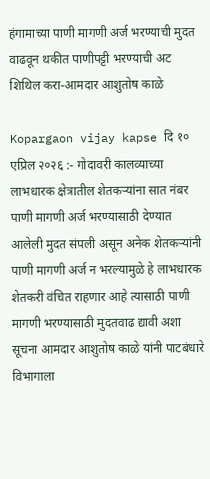हंगामाच्या पाणी मागणी अर्ज भरण्याची मुदत वाढवून थकीत पाणीपट्टी भरण्याची अट शिथिल करा-आमदार आशुतोष काळे

Kopargaon vijay kapse दि १० एप्रिल २०२६ :- गोदावरी कालव्याच्या लाभधारक क्षेत्रातील शेतकऱ्यांना सात नंबर पाणी मागणी अर्ज भरण्यासाठी देण्यात आलेली मुदत संपली असून अनेक शेतकऱ्यांनी पाणी मागणी अर्ज न भरल्यामुळे हे लाभधारक शेतकरी वंचित राहणार आहे त्यासाठी पाणी मागणी भरण्यासाठी मुदतवाढ द्यावी अशा सूचना आमदार आशुतोष काळे यांनी पाटबंधारे विभागाला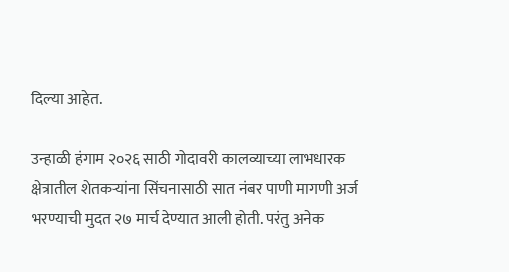दिल्या आहेत.

उन्हाळी हंगाम २०२६ साठी गोदावरी कालव्याच्या लाभधारक क्षेत्रातील शेतकऱ्यांना सिंचनासाठी सात नंबर पाणी मागणी अर्ज भरण्याची मुदत २७ मार्च देण्यात आली होती. परंतु अनेक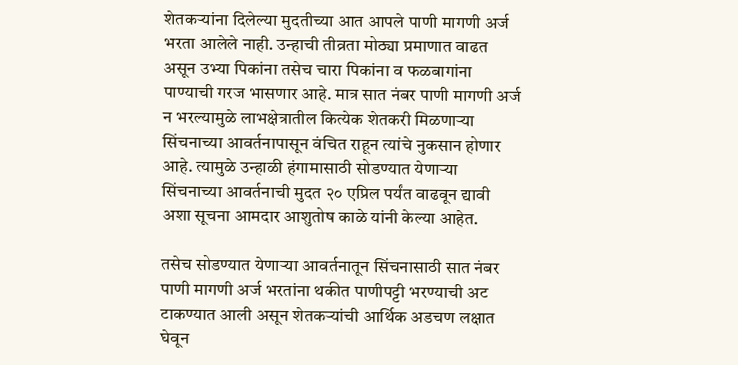शेतकऱ्यांना दिलेल्या मुदतीच्या आत आपले पाणी मागणी अर्ज भरता आलेले नाही. उन्हाची तीव्रता मोठ्या प्रमाणात वाढत असून उभ्या पिकांना तसेच चारा पिकांना व फळबागांना पाण्याची गरज भासणार आहे. मात्र सात नंबर पाणी मागणी अर्ज न भरल्यामुळे लाभक्षेत्रातील कित्येक शेतकरी मिळणाऱ्या सिंचनाच्या आवर्तनापासून वंचित राहून त्यांचे नुकसान होणार आहे. त्यामुळे उन्हाळी हंगामासाठी सोडण्यात येणाऱ्या सिंचनाच्या आवर्तनाची मुदत २० एप्रिल पर्यंत वाढवून द्यावी अशा सूचना आमदार आशुतोष काळे यांनी केल्या आहेत.

तसेच सोडण्यात येणाऱ्या आवर्तनातून सिंचनासाठी सात नंबर पाणी मागणी अर्ज भरतांना थकीत पाणीपट्टी भरण्याची अट टाकण्यात आली असून शेतकऱ्यांची आर्थिक अडचण लक्षात घेवून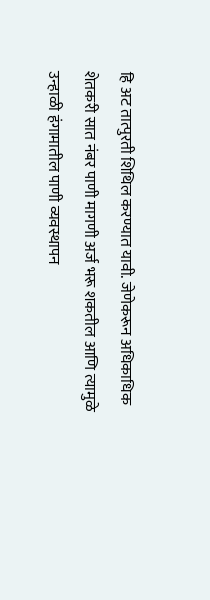हि अट तात्पुरती शिथिल करण्यात यावी. जेणेकरून अधिकाधिक शेतकरी सात नंबर पाणी मागणी अर्ज भरू शकतील आणि त्यामुळे उन्हाळी हंगामातील पाणी व्यवस्थापन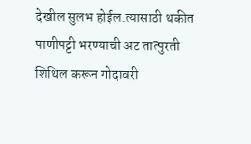देखील सुलभ होईल.त्यासाठी थकीत पाणीपट्टी भरण्याची अट तात्पुरती शिथिल करून गोदावरी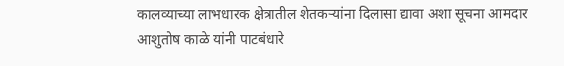कालव्याच्या लाभधारक क्षेत्रातील शेतकऱ्यांना दिलासा द्यावा अशा सूचना आमदार आशुतोष काळे यांनी पाटबंधारे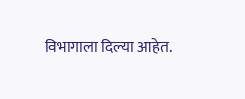विभागाला दिल्या आहेत.